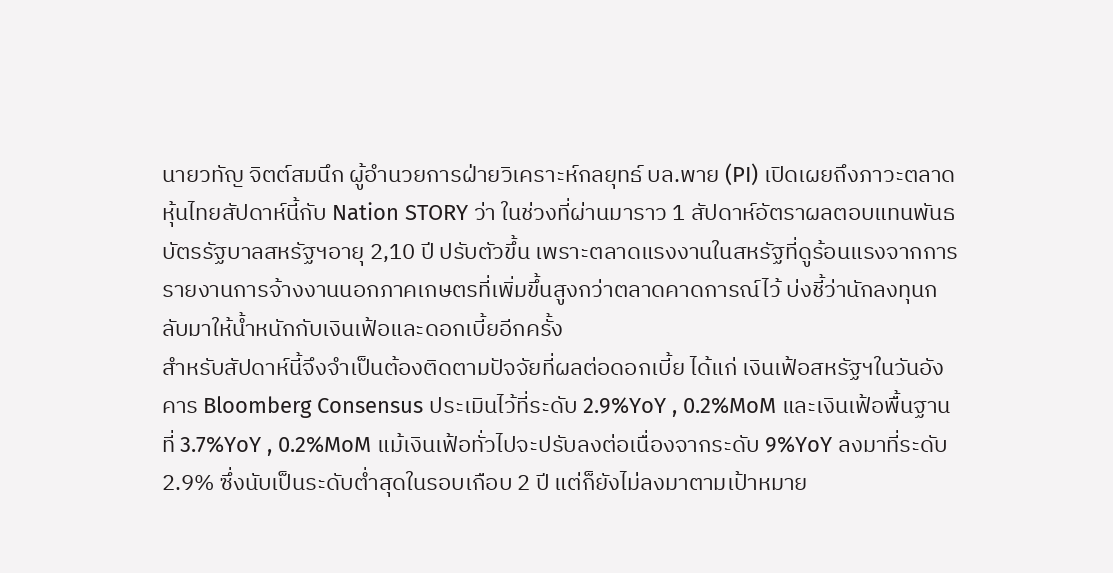นายวทัญ จิตต์สมนึก ผู้อำนวยการฝ่ายวิเคราะห์กลยุทธ์ บล.พาย (PI) เปิดเผยถึงภาวะตลาดหุ้นไทยสัปดาห์นี้กับ Nation STORY ว่า ในช่วงที่ผ่านมาราว 1 สัปดาห์อัตราผลตอบแทนพันธบัตรรัฐบาลสหรัฐฯอายุ 2,10 ปี ปรับตัวขึ้น เพราะตลาดแรงงานในสหรัฐที่ดูร้อนแรงจากการรายงานการจ้างงานนอกภาคเกษตรที่เพิ่มขึ้นสูงกว่าตลาดคาดการณ์ไว้ บ่งชี้ว่านักลงทุนกลับมาให้น้ำหนักกับเงินเฟ้อและดอกเบี้ยอีกครั้ง
สำหรับสัปดาห์นี้จึงจำเป็นต้องติดตามปัจจัยที่ผลต่อดอกเบี้ย ได้แก่ เงินเฟ้อสหรัฐฯในวันอังคาร Bloomberg Consensus ประเมินไว้ที่ระดับ 2.9%YoY , 0.2%MoM และเงินเฟ้อพื้นฐานที่ 3.7%YoY , 0.2%MoM แม้เงินเฟ้อทั่วไปจะปรับลงต่อเนื่องจากระดับ 9%YoY ลงมาที่ระดับ 2.9% ซึ่งนับเป็นระดับต่ำสุดในรอบเกือบ 2 ปี แต่ก็ยังไม่ลงมาตามเป้าหมาย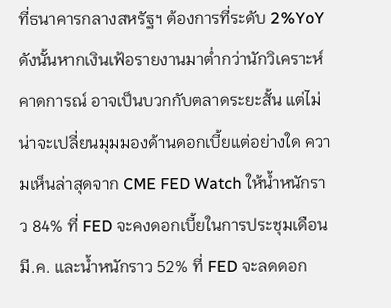ที่ธนาคารกลางสหรัฐฯ ต้องการที่ระดับ 2%YoY
ดังนั้นหากเงินเฟ้อรายงานมาต่ำกว่านักวิเคราะห์คาดการณ์ อาจเป็นบวกกับตลาดระยะสั้น แต่ไม่น่าจะเปลี่ยนมุมมองด้านดอกเบี้ยแต่อย่างใด ความเห็นล่าสุดจาก CME FED Watch ให้น้ำหนักราว 84% ที่ FED จะคงดอกเบี้ยในการประชุมเดือน มี.ค. และน้ำหนักราว 52% ที่ FED จะลดดอก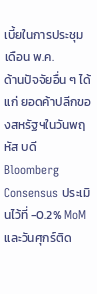เบี้ยในการประชุมเดือน พ.ค.
ด้านปัจจัยอื่น ๆ ได้แก่ ยอดค้าปลีกของสหรัฐฯในวันพฤหัส บดี Bloomberg Consensus ประเมินไว้ที่ -0.2% MoM และวันศุกร์ติด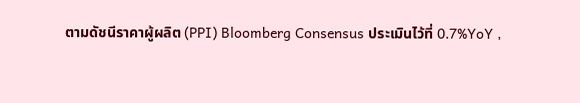ตามดัชนีราคาผู้ผลิต (PPI) Bloomberg Consensus ประเมินไว้ที่ 0.7%YoY ,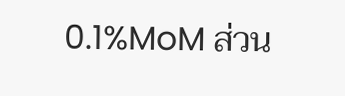0.1%MoM ส่วน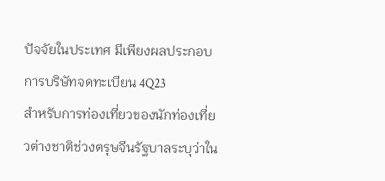ปัจจัยในประเทศ มีเพียงผลประกอบการบริษัทจดทะเบียน 4Q23
สำหรับการท่องเที่ยวของนักท่องเที่ยวต่างชาติช่วงตรุษจีนรัฐบาลระบุว่าใน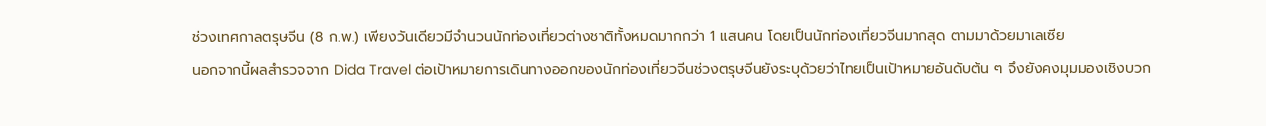ช่วงเทศกาลตรุษจีน (8 ก.พ.) เพียงวันเดียวมีจำนวนนักท่องเที่ยวต่างชาติทั้งหมดมากกว่า 1 แสนคน โดยเป็นนักท่องเที่ยวจีนมากสุด ตามมาด้วยมาเลเซีย
นอกจากนี้ผลสำรวจจาก Dida Travel ต่อเป้าหมายการเดินทางออกของนักท่องเที่ยวจีนช่วงตรุษจีนยังระบุด้วยว่าไทยเป็นเป้าหมายอันดับต้น ๆ จึงยังคงมุมมองเชิงบวก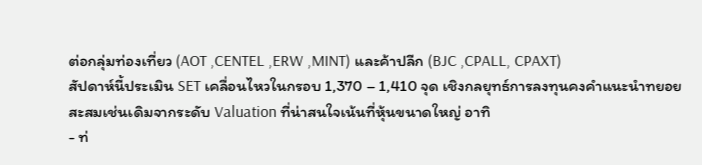ต่อกลุ่มท่องเที่ยว (AOT ,CENTEL ,ERW ,MINT) และค้าปลีก (BJC ,CPALL, CPAXT)
สัปดาห์นี้ประเมิน SET เคลื่อนไหวในกรอบ 1,370 – 1,410 จุด เชิงกลยุทธ์การลงทุนคงคำแนะนำทยอยสะสมเช่นเดิมจากระดับ Valuation ที่น่าสนใจเน้นที่หุ้นขนาดใหญ่ อาทิ
- ท่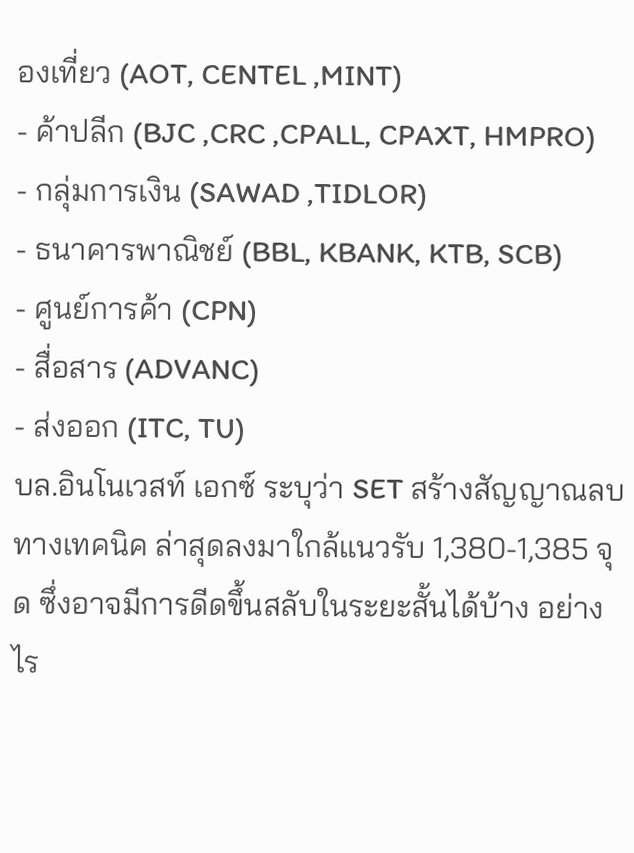องเที่ยว (AOT, CENTEL ,MINT)
- ค้าปลีก (BJC ,CRC ,CPALL, CPAXT, HMPRO)
- กลุ่มการเงิน (SAWAD ,TIDLOR)
- ธนาคารพาณิชย์ (BBL, KBANK, KTB, SCB)
- ศูนย์การค้า (CPN)
- สื่อสาร (ADVANC)
- ส่งออก (ITC, TU)
บล.อินโนเวสท์ เอกซ์ ระบุว่า SET สร้างสัญญาณลบทางเทคนิค ล่าสุดลงมาใกล้แนวรับ 1,380-1,385 จุด ซึ่งอาจมีการดีดขึ้นสลับในระยะสั้นได้บ้าง อย่างไร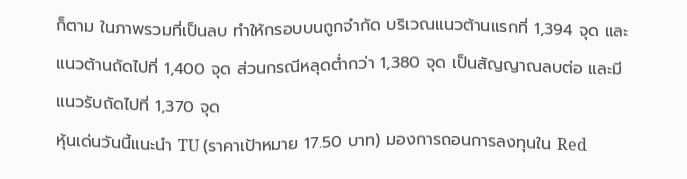ก็ตาม ในภาพรวมที่เป็นลบ ทำให้กรอบบนถูกจำกัด บริเวณแนวต้านแรกที่ 1,394 จุด และแนวต้านถัดไปที่ 1,400 จุด ส่วนกรณีหลุดต่ำกว่า 1,380 จุด เป็นสัญญาณลบต่อ และมีแนวรับถัดไปที่ 1,370 จุด
หุ้นเด่นวันนี้แนะนำ TU (ราคาเป้าหมาย 17.50 บาท) มองการถอนการลงทุนใน Red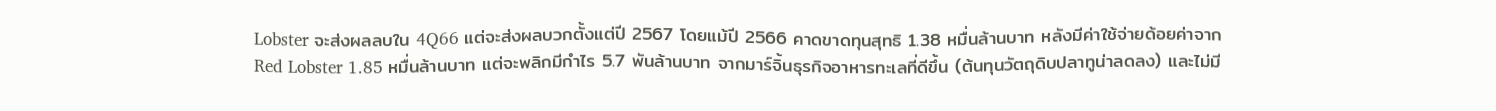Lobster จะส่งผลลบใน 4Q66 แต่จะส่งผลบวกตั้งแต่ปี 2567 โดยแม้ปี 2566 คาดขาดทุนสุทธิ 1.38 หมื่นล้านบาท หลังมีค่าใช้จ่ายด้อยค่าจาก Red Lobster 1.85 หมื่นล้านบาท แต่จะพลิกมีกำไร 5.7 พันล้านบาท จากมาร์จิ้นธุรกิจอาหารทะเลที่ดีขึ้น (ต้นทุนวัตถุดิบปลาทูน่าลดลง) และไม่มี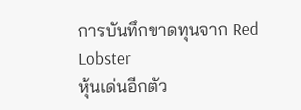การบันทึกขาดทุนจาก Red Lobster
หุ้นเด่นอีกตัว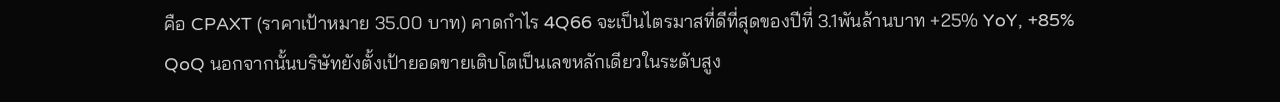คือ CPAXT (ราคาเป้าหมาย 35.00 บาท) คาดกำไร 4Q66 จะเป็นไตรมาสที่ดีที่สุดของปีที่ 3.1พันล้านบาท +25% YoY, +85% QoQ นอกจากนั้นบริษัทยังตั้งเป้ายอดขายเติบโตเป็นเลขหลักเดียวในระดับสูง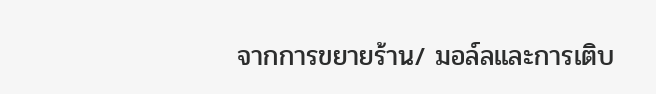จากการขยายร้าน/ มอล์ลและการเติบ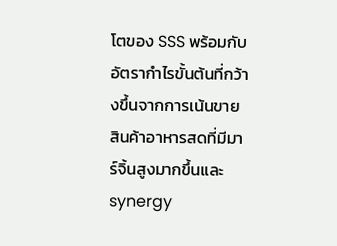โตของ SSS พร้อมกับอัตรากําไรขั้นต้นที่กว้างขึ้นจากการเน้นขายสินค้าอาหารสดที่มีมาร์จิ้นสูงมากขึ้นและ synergy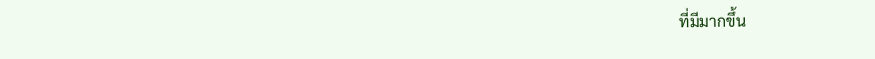ที่มีมากขึ้น